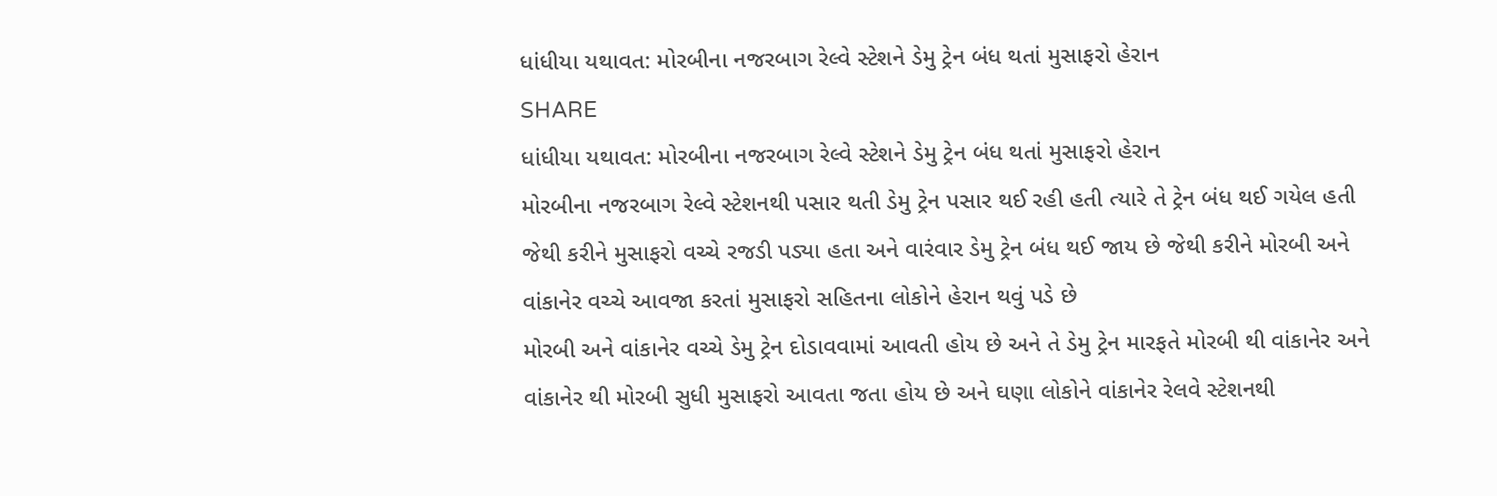ધાંધીયા યથાવત: મોરબીના નજરબાગ રેલ્વે સ્ટેશને ડેમુ ટ્રેન બંધ થતાં મુસાફરો હેરાન
SHARE
ધાંધીયા યથાવત: મોરબીના નજરબાગ રેલ્વે સ્ટેશને ડેમુ ટ્રેન બંધ થતાં મુસાફરો હેરાન
મોરબીના નજરબાગ રેલ્વે સ્ટેશનથી પસાર થતી ડેમુ ટ્રેન પસાર થઈ રહી હતી ત્યારે તે ટ્રેન બંધ થઈ ગયેલ હતી જેથી કરીને મુસાફરો વચ્ચે રજડી પડ્યા હતા અને વારંવાર ડેમુ ટ્રેન બંધ થઈ જાય છે જેથી કરીને મોરબી અને વાંકાનેર વચ્ચે આવજા કરતાં મુસાફરો સહિતના લોકોને હેરાન થવું પડે છે
મોરબી અને વાંકાનેર વચ્ચે ડેમુ ટ્રેન દોડાવવામાં આવતી હોય છે અને તે ડેમુ ટ્રેન મારફતે મોરબી થી વાંકાનેર અને વાંકાનેર થી મોરબી સુધી મુસાફરો આવતા જતા હોય છે અને ઘણા લોકોને વાંકાનેર રેલવે સ્ટેશનથી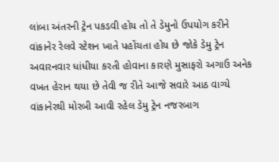લાંબા અંતરની ટ્રેન પકડવી હોય તો તે ડેમુનો ઉપયોગ કરીને વાંકાનેર રેલવે સ્ટેશન ખાતે પહોંચતા હોય છે જોકે ડેમુ ટ્રેન અવારનવાર ધાંધીયા કરતી હોવાના કારણે મુસાફરો અગાઉ અનેક વખત હેરાન થયા છે તેવી જ રીતે આજે સવારે આઠ વાગ્યે વાંકાનેરથી મોરબી આવી રહેલ ડેમુ ટ્રેન નજરબાગ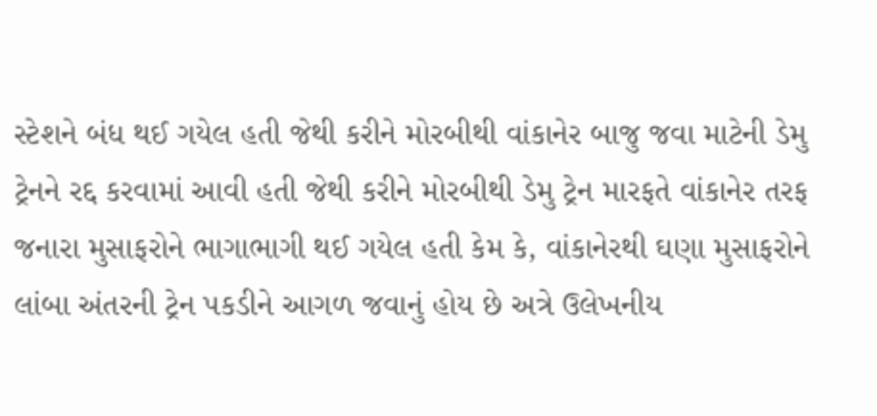સ્ટેશને બંધ થઈ ગયેલ હતી જેથી કરીને મોરબીથી વાંકાનેર બાજુ જવા માટેની ડેમુ ટ્રેનને રદ્દ કરવામાં આવી હતી જેથી કરીને મોરબીથી ડેમુ ટ્રેન મારફતે વાંકાનેર તરફ જનારા મુસાફરોને ભાગાભાગી થઈ ગયેલ હતી કેમ કે, વાંકાનેરથી ઘણા મુસાફરોને લાંબા અંતરની ટ્રેન પકડીને આગળ જવાનું હોય છે અત્રે ઉલેખનીય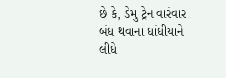છે કે, ડેમુ ટ્રેન વારંવાર બંધ થવાના ધાંધીયાને લીધે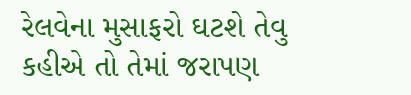રેલવેના મુસાફરો ઘટશે તેવુ કહીએ તો તેમાં જરાપણ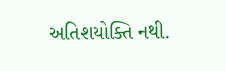અતિશયોક્તિ નથી.